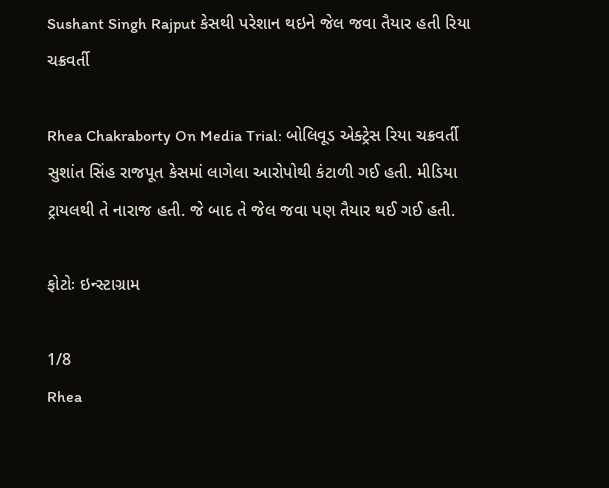Sushant Singh Rajput કેસથી પરેશાન થઇને જેલ જવા તૈયાર હતી રિયા ચક્રવર્તી

Rhea Chakraborty On Media Trial: બોલિવૂડ એક્ટ્રેસ રિયા ચક્રવર્તી સુશાંત સિંહ રાજપૂત કેસમાં લાગેલા આરોપોથી કંટાળી ગઈ હતી. મીડિયા ટ્રાયલથી તે નારાજ હતી. જે બાદ તે જેલ જવા પણ તૈયાર થઈ ગઈ હતી.

ફોટોઃ ઇન્સ્ટાગ્રામ

1/8
Rhea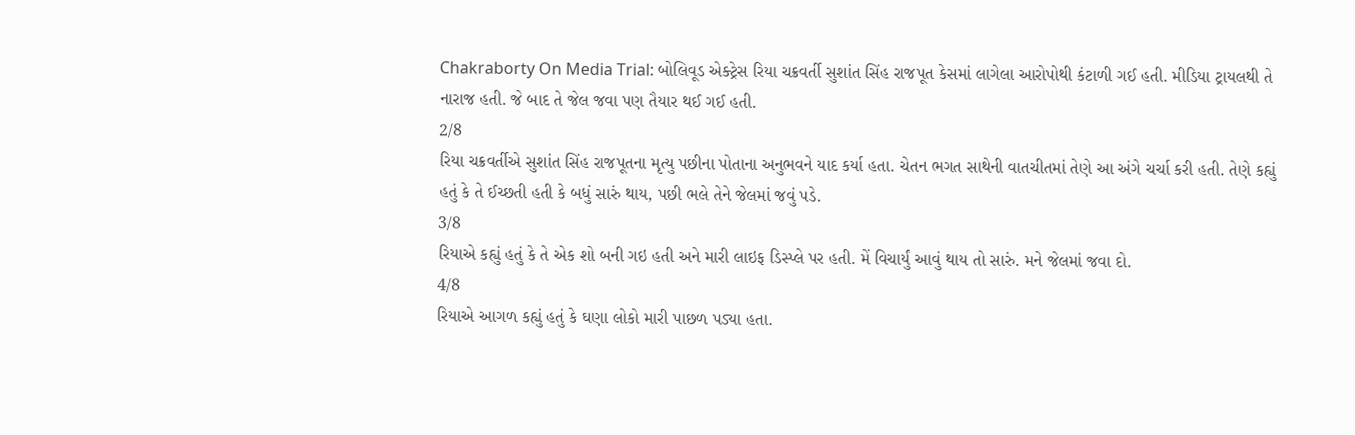Chakraborty On Media Trial: બોલિવૂડ એક્ટ્રેસ રિયા ચક્રવર્તી સુશાંત સિંહ રાજપૂત કેસમાં લાગેલા આરોપોથી કંટાળી ગઈ હતી. મીડિયા ટ્રાયલથી તે નારાજ હતી. જે બાદ તે જેલ જવા પણ તૈયાર થઈ ગઈ હતી.
2/8
રિયા ચક્રવર્તીએ સુશાંત સિંહ રાજપૂતના મૃત્યુ પછીના પોતાના અનુભવને યાદ કર્યા હતા. ચેતન ભગત સાથેની વાતચીતમાં તેણે આ અંગે ચર્ચા કરી હતી. તેણે કહ્યું હતું કે તે ઈચ્છતી હતી કે બધું સારું થાય, પછી ભલે તેને જેલમાં જવું પડે.
3/8
રિયાએ કહ્યું હતું કે તે એક શો બની ગઇ હતી અને મારી લાઇફ ડિસ્પ્લે પર હતી. મેં વિચાર્યું આવું થાય તો સારું. મને જેલમાં જવા દો.
4/8
રિયાએ આગળ કહ્યું હતું કે ઘણા લોકો મારી પાછળ પડ્યા હતા.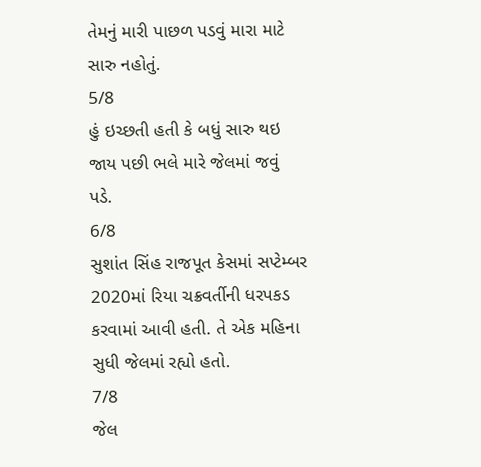તેમનું મારી પાછળ પડવું મારા માટે સારુ નહોતું.
5/8
હું ઇચ્છતી હતી કે બધું સારુ થઇ જાય પછી ભલે મારે જેલમાં જવું પડે.
6/8
સુશાંત સિંહ રાજપૂત કેસમાં સપ્ટેમ્બર 2020માં રિયા ચક્રવર્તીની ધરપકડ કરવામાં આવી હતી. તે એક મહિના સુધી જેલમાં રહ્યો હતો.
7/8
જેલ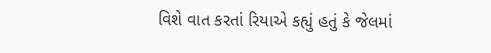વિશે વાત કરતાં રિયાએ કહ્યું હતું કે જેલમાં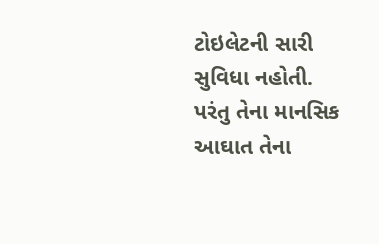ટોઇલેટની સારી સુવિધા નહોતી. પરંતુ તેના માનસિક આઘાત તેના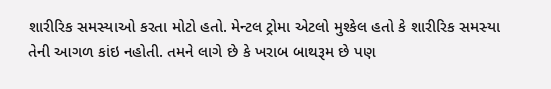શારીરિક સમસ્યાઓ કરતા મોટો હતો. મેન્ટલ ટ્રોમા એટલો મુશ્કેલ હતો કે શારીરિક સમસ્યા તેની આગળ કાંઇ નહોતી. તમને લાગે છે કે ખરાબ બાથરૂમ છે પણ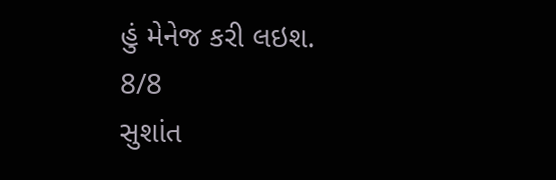હું મેનેજ કરી લઇશ.
8/8
સુશાંત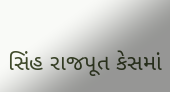સિંહ રાજપૂત કેસમાં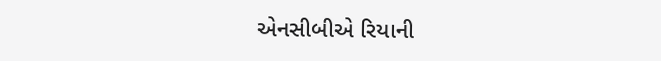એનસીબીએ રિયાની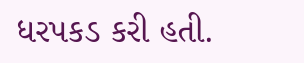ધરપકડ કરી હતી.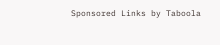Sponsored Links by Taboola